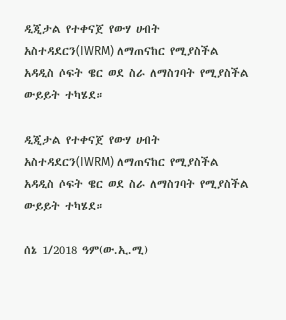ዲጂታል የተቀናጀ የውሃ ሀብት አስተዳደርን(IWRM) ለማጠናከር የሚያስችል አዳዲስ ሶፍት ዌር ወደ ስራ ለማስገባት የሚያስችል ውይይት ተካሄደ።

ዲጂታል የተቀናጀ የውሃ ሀብት አስተዳደርን(IWRM) ለማጠናከር የሚያስችል አዳዲስ ሶፍት ዌር ወደ ስራ ለማስገባት የሚያስችል ውይይት ተካሄደ።

ሰኔ 1/2018 ዓም(ው.ኢ.ሚ)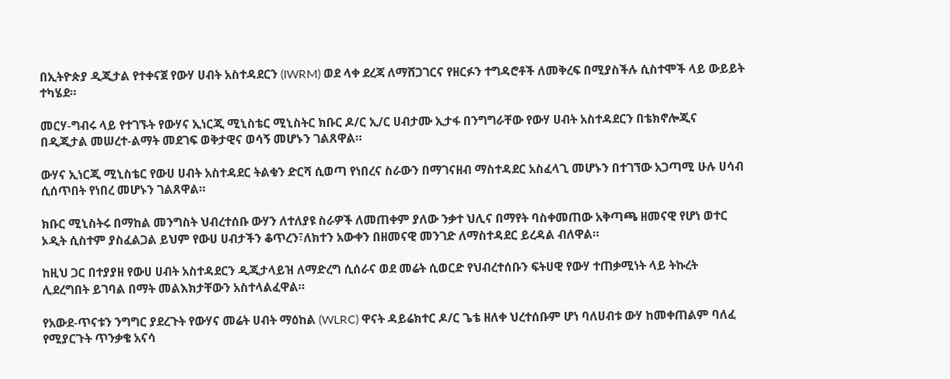በኢትዮጵያ ዲጂታል የተቀናጀ የውሃ ሀብት አስተዳደርን (IWRM) ወደ ላቀ ደረጃ ለማሸጋገርና የዘርፉን ተግዳሮቶች ለመቅረፍ በሚያስችሉ ሲስተሞች ላይ ውይይት ተካሄደ።

መርሃ-ግብሩ ላይ የተገኙት የውሃና ኢነርጂ ሚኒስቴር ሚኒስትር ክቡር ዶ/ር ኢ/ር ሀብታሙ ኢታፋ በንግግራቸው የውሃ ሀብት አስተዳደርን በቴክኖሎጂና በዲጂታል መሠረተ-ልማት መደገፍ ወቅታዊና ወሳኝ መሆኑን ገልጸዋል።

ውሃና ኢነርጂ ሚኒስቴር የውሀ ሀብት አስተዳደር ትልቁን ድርሻ ሲወጣ የነበረና ስራውን በማገናዘብ ማስተዳደር አስፈላጊ መሆኑን በተገኘው አጋጣሚ ሁሉ ሀሳብ ሲሰጥበት የነበረ መሆኑን ገልጸዋል።

ክቡር ሚኒስትሩ በማከል መንግስት ህብረተሰቡ ውሃን ለተለያዩ ስራዎች ለመጠቀም ያለው ንቃተ ህሊና በማየት ባስቀመጠው አቅጣጫ ዘመናዊ የሆነ ወተር ኦዲት ሲስተም ያስፈልጋል ይህም የውሀ ሀብታችን ቆጥረን፣ለክተን አውቀን በዘመናዊ መንገድ ለማስተዳደር ይረዳል ብለዋል።

ከዚህ ጋር በተያያዘ የውሀ ሀብት አስተዳደርን ዲጂታላይዝ ለማድረግ ሲሰራና ወደ መሬት ሲወርድ የህብረተሰቡን ፍትሀዊ የውሃ ተጠቃሚነት ላይ ትኩረት ሊደረግበት ይገባል በማት መልእክታቸውን አስተላልፈዋል።

የአውደ-ጥናቱን ንግግር ያደረጉት የውሃና መሬት ሀብት ማዕከል (WLRC) ዋናት ዳይሬክተር ዶ/ር ጌቴ ዘለቀ ህረተሰቡም ሆነ ባለሀብቱ ውሃ ከመቀጠልም ባለፈ የሚያርጉት ጥንቃቄ አናሳ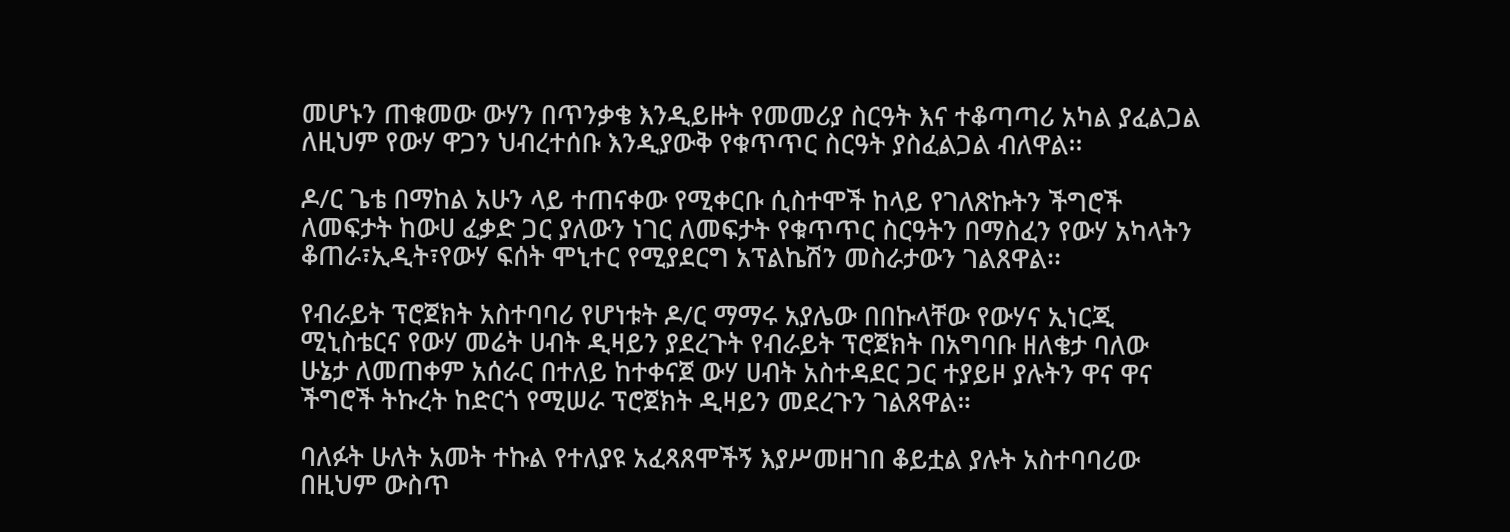መሆኑን ጠቁመው ውሃን በጥንቃቄ እንዲይዙት የመመሪያ ስርዓት እና ተቆጣጣሪ አካል ያፈልጋል ለዚህም የውሃ ዋጋን ህብረተሰቡ እንዲያውቅ የቁጥጥር ስርዓት ያስፈልጋል ብለዋል፡፡

ዶ/ር ጌቴ በማከል አሁን ላይ ተጠናቀው የሚቀርቡ ሲስተሞች ከላይ የገለጽኩትን ችግሮች ለመፍታት ከውሀ ፈቃድ ጋር ያለውን ነገር ለመፍታት የቁጥጥር ስርዓትን በማስፈን የውሃ አካላትን ቆጠራ፣ኢዲት፣የውሃ ፍሰት ሞኒተር የሚያደርግ አፕልኬሽን መስራታውን ገልጸዋል፡፡

የብራይት ፕሮጀክት አስተባባሪ የሆነቱት ዶ/ር ማማሩ አያሌው በበኩላቸው የውሃና ኢነርጂ ሚኒስቴርና የውሃ መሬት ሀብት ዲዛይን ያደረጉት የብራይት ፕሮጀክት በአግባቡ ዘለቄታ ባለው ሁኔታ ለመጠቀም አሰራር በተለይ ከተቀናጀ ውሃ ሀብት አስተዳደር ጋር ተያይዞ ያሉትን ዋና ዋና ችግሮች ትኩረት ከድርጎ የሚሠራ ፕሮጀክት ዲዛይን መደረጉን ገልጸዋል።

ባለፉት ሁለት አመት ተኩል የተለያዩ አፈጻጸሞችኝ እያሥመዘገበ ቆይቷል ያሉት አስተባባሪው በዚህም ውስጥ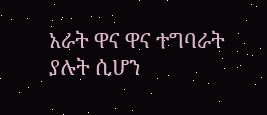አራት ዋና ዋና ተግባራት ያሉት ሲሆን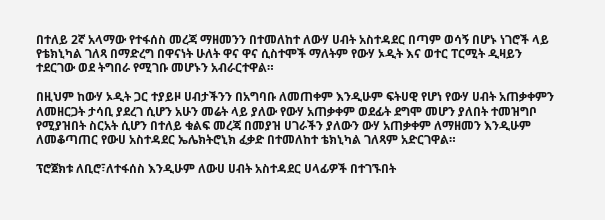በተለይ 2ኛ አላማው የተፋሰስ መረጃ ማዘመንን በተመለከተ ለውሃ ሀብት አስተዳደር በጣም ወሳኝ በሆኑ ነገሮች ላይ የቴክኒካል ገለጻ በማድረግ በዋናነት ሁለት ዋና ዋና ሲስተሞች ማለትም የውሃ ኦዲት እና ወተር ፐርሚት ዲዛይን ተደርገው ወደ ትግበራ የሚገቡ መሆኑን አብራርተዋል።

በዚህም ከውሃ ኦዲት ጋር ተያይዞ ሀብታችንን በአግባቡ ለመጠቀም እንዲሁም ፍትሀዊ የሆነ የውሃ ሀብት አጠቃቀምን ለመዘርጋት ታሳቢ ያደረገ ሲሆን አሁን መሬት ላይ ያለው የውሃ አጠቃቀም ወደፊት ደግሞ መሆን ያለበት ተመዝግቦ የሚያዝበት ስርአት ሲሆን በተለይ ቁልፍ መረጃ በመያዝ ሀገራችን ያለውን ውሃ አጠቃቀም ለማዘመን እንዲሁም ለመቆጣጠር የውሀ አስተዳደር ኤሌክትሮኒክ ፈቃድ በተመለከተ ቴክኒካል ገለጻም አድርገዋል።

ፕሮጀክቱ ለቢሮ፣ለተፋሰስ እንዲሁም ለውሀ ሀብት አስተዳደር ሀላፊዎች በተገኙበት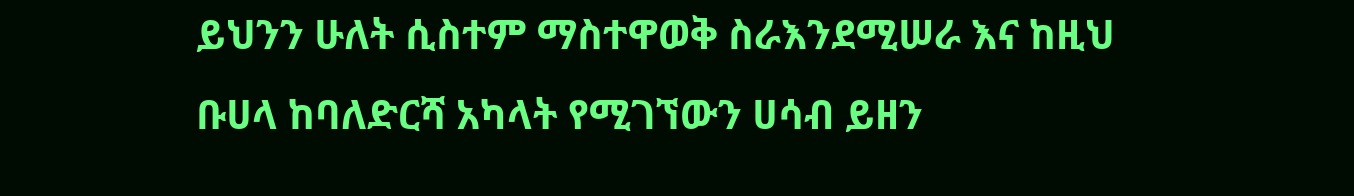ይህንን ሁለት ሲስተም ማስተዋወቅ ስራእንደሚሠራ እና ከዚህ ቡሀላ ከባለድርሻ አካላት የሚገኘውን ሀሳብ ይዘን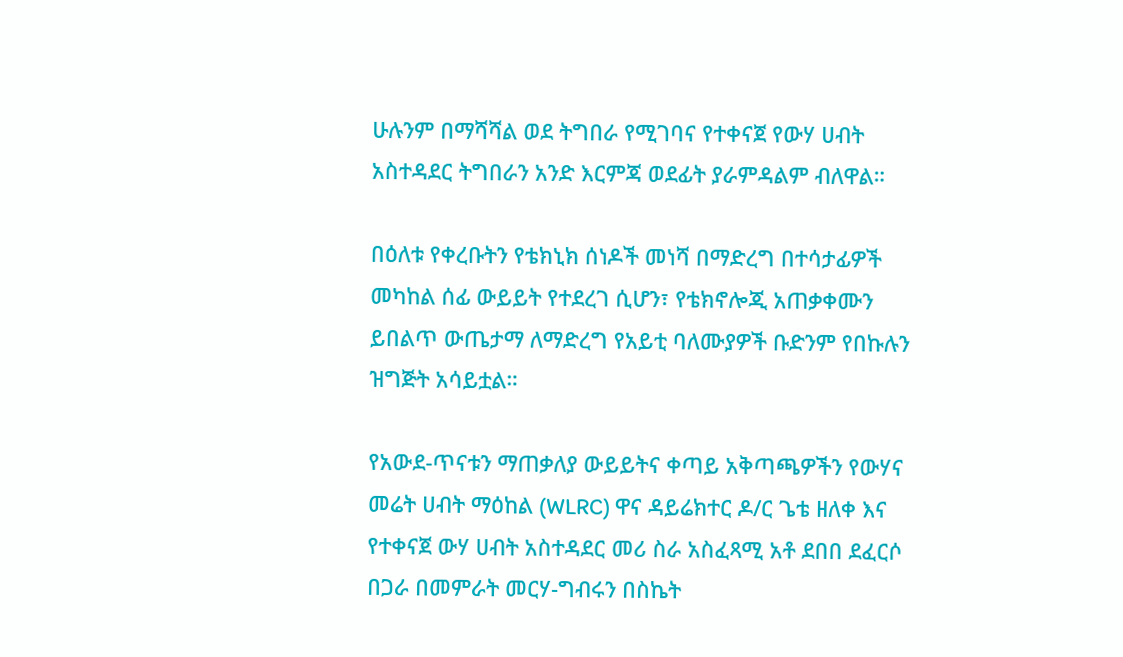ሁሉንም በማሻሻል ወደ ትግበራ የሚገባና የተቀናጀ የውሃ ሀብት አስተዳደር ትግበራን አንድ እርምጃ ወደፊት ያራምዳልም ብለዋል።

በዕለቱ የቀረቡትን የቴክኒክ ሰነዶች መነሻ በማድረግ በተሳታፊዎች መካከል ሰፊ ውይይት የተደረገ ሲሆን፣ የቴክኖሎጂ አጠቃቀሙን ይበልጥ ውጤታማ ለማድረግ የአይቲ ባለሙያዎች ቡድንም የበኩሉን ዝግጅት አሳይቷል።

የአውደ-ጥናቱን ማጠቃለያ ውይይትና ቀጣይ አቅጣጫዎችን የውሃና መሬት ሀብት ማዕከል (WLRC) ዋና ዳይሬክተር ዶ/ር ጌቴ ዘለቀ እና የተቀናጀ ውሃ ሀብት አስተዳደር መሪ ስራ አስፈጻሚ አቶ ደበበ ደፈርሶ በጋራ በመምራት መርሃ-ግብሩን በስኬት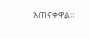አጠናቀዋል።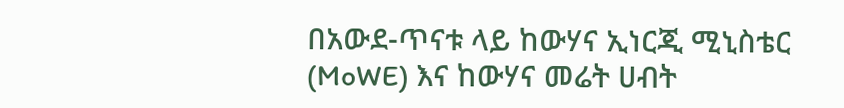በአውደ-ጥናቱ ላይ ከውሃና ኢነርጂ ሚኒስቴር (MoWE) እና ከውሃና መሬት ሀብት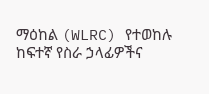ማዕከል (WLRC) የተወከሉ ከፍተኛ የስራ ኃላፊዎችና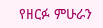የዘርፉ ምሁራን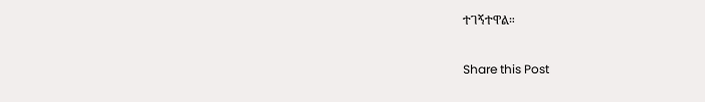ተገኝተዋል።

Share this Post